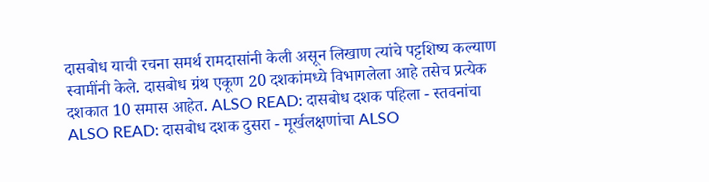दासबोध याची रचना समर्थ रामदासांनी केली असून लिखाण त्यांचे पट्टशिष्य कल्याण स्वामींनी केले. दासबोध ग्रंथ एकूण 20 दशकांमध्ये विभागलेला आहे तसेच प्रत्येक दशकात 10 समास आहेत. ALSO READ: दासबोध दशक पहिला - स्तवनांचा ALSO READ: दासबोध दशक दुसरा - मूर्खलक्षणांचा ALSO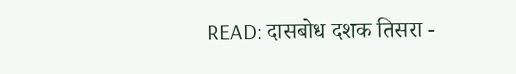READ: दासबोध दशक तिसरा -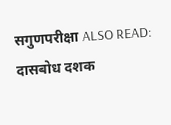सगुणपरीक्षा ALSO READ: दासबोध दशक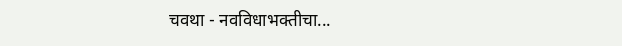चवथा - नवविधाभक्तीचा...